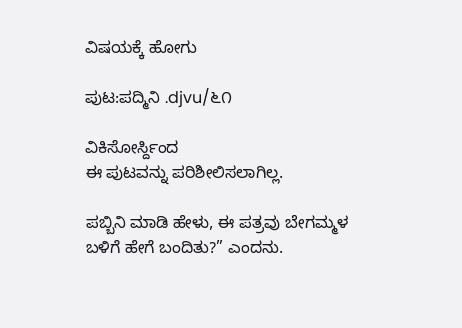ವಿಷಯಕ್ಕೆ ಹೋಗು

ಪುಟ:ಪದ್ಮಿನಿ .djvu/೬೧

ವಿಕಿಸೋರ್ಸ್ದಿಂದ
ಈ ಪುಟವನ್ನು ಪರಿಶೀಲಿಸಲಾಗಿಲ್ಲ.

ಪಬ್ಬಿನಿ ಮಾಡಿ ಹೇಳು, ಈ ಪತ್ರವು ಬೇಗಮ್ಮಳ ಬಳಿಗೆ ಹೇಗೆ ಬಂದಿತು?” ಎಂದನು.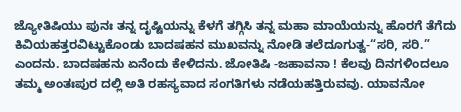ಜ್ಯೋತಿಷಿಯು ಪುನಃ ತನ್ನ ದೃಷ್ಟಿಯನ್ನು ಕೆಳಗೆ ತಗ್ಗಿಸಿ ತನ್ನ ಮಹಾ ಮಾಯೆಯನ್ನು ಹೊರಗೆ ತೆಗೆದು ಕಿವಿಯಹತ್ತರವಿಟ್ಟುಕೊಂಡು ಬಾದಷಹನ ಮುಖವನ್ನು ನೋಡಿ ತಲೆದೂಗುತ್ವ-“ಸರಿ, ಸರಿ.” ಎಂದನು. ಬಾದಷಹನು ಏನೆಂದು ಕೇಳಿದನು. ಜೋತಿಷಿ -ಜಹಾವನಾ ! ಕೆಲವು ದಿನಗಳಿಂದಲೂ ತಮ್ಮ ಅಂತಃಪುರ ದಲ್ಲಿ ಅತಿ ರಹಸ್ಯವಾದ ಸಂಗತಿಗಳು ನಡೆಯಹತ್ತಿರುವವು. ಯಾವನೋ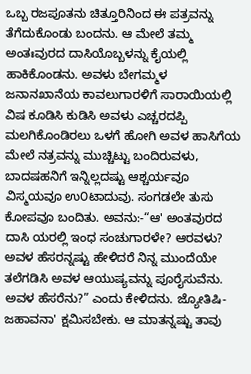ಒಬ್ಬ ರಜಪೂತನು ಚಿತ್ತೂರಿನಿಂದ ಈ ಪತ್ರವನ್ನು ತೆಗೆದುಕೊಂಡು ಬಂದನು. ಆ ಮೇಲೆ ತಮ್ಮ ಅಂತಃವುರದ ದಾಸಿಯೊಬ್ಬಳನ್ನು ಕೈಯಲ್ಲಿ ಹಾಕಿಕೊಂಡನು. ಅವಳು ಬೇಗಮ್ಮಳ ಜನಾನಖಾನೆಯ ಕಾವಲುಗಾರಳಿಗೆ ಸಾರಾಯಿಯಲ್ಲಿ ವಿಷ ಕೂಡಿಸಿ ಕುಡಿಸಿ ಅವಳು ಎಚ್ಚರದಪ್ಪಿ ಮಲಗಿಕೊಂಡಿರಲು ಒಳಗೆ ಹೋಗಿ ಅವಳ ಹಾಸಿಗೆಯ ಮೇಲೆ ನತ್ರವನ್ನು ಮುಚ್ಚಿಟ್ಟು ಬಂದಿರುವಳು, ಬಾದಷಹನಿಗೆ ಇನ್ನಿಲ್ಲದಷ್ಟು ಆಶ್ಚರ್ಯವೂ ವಿಸ್ಮಯವೂ ಉ೦ಟಾದುವು. ಸಂಗಡಲೇ ತುಸು ಕೋಪವೂ ಬಂದಿತು. ಅವನು:-“ಆ' ಅಂತವುರದ ದಾಸಿ ಯರಲ್ಲಿ ಇಂಧ ಸಂಚುಗಾರಳೇ? ಆರವಳು? ಅವಳ ಹೆಸರನ್ನಷ್ಟು ಹೇಳಿದರೆ ನಿನ್ನ ಮುಂದೆಯೇ ತಲೆಗಡಿಸಿ ಅವಳ ಆಯುಷ್ಯವನ್ನು ಪೂರೈಸುವೆನು. ಅವಳ ಹೆಸರೆನು?” ಎಂದು ಕೇಳಿದನು. ಜ್ಯೋತಿಷಿ-ಜಹಾವನಾ' ಕ್ಷಮಿಸಬೇಕು. ಆ ಮಾತನ್ನಷ್ಟು ತಾವು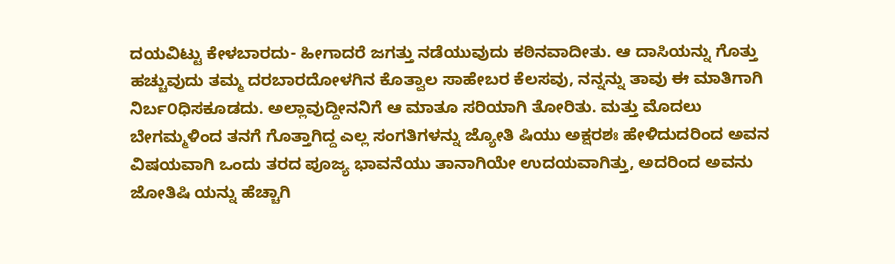ದಯವಿಟ್ಟು ಕೇಳಬಾರದು- ಹೀಗಾದರೆ ಜಗತ್ತು ನಡೆಯುವುದು ಕಠಿನವಾದೀತು. ಆ ದಾಸಿಯನ್ನು ಗೊತ್ತು ಹಚ್ಚುವುದು ತಮ್ಮ ದರಬಾರದೋಳಗಿನ ಕೊತ್ವಾಲ ಸಾಹೇಬರ ಕೆಲಸವು, ನನ್ನನ್ನು ತಾವು ಈ ಮಾತಿಗಾಗಿ ನಿರ್ಬ೦ಧಿಸಕೂಡದು. ಅಲ್ಲಾವುದ್ದೀನನಿಗೆ ಆ ಮಾತೂ ಸರಿಯಾಗಿ ತೋರಿತು. ಮತ್ತು ಮೊದಲು ಬೇಗಮ್ಮಳಿಂದ ತನಗೆ ಗೊತ್ತಾಗಿದ್ದ ಎಲ್ಲ ಸಂಗತಿಗಳನ್ನು ಜ್ಯೋತಿ ಷಿಯು ಅಕ್ಷರಶಃ ಹೇಳಿದುದರಿಂದ ಅವನ ವಿಷಯವಾಗಿ ಒಂದು ತರದ ಪೂಜ್ಯ ಭಾವನೆಯು ತಾನಾಗಿಯೇ ಉದಯವಾಗಿತ್ತು, ಅದರಿಂದ ಅವನು ಜೋತಿಷಿ ಯನ್ನು ಹೆಚ್ಚಾಗಿ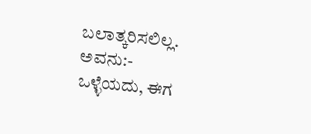ಬಲಾತ್ಕರಿಸಲಿಲ್ಲ. ಅವನು:- ಒಳ್ಳೆಯದು, ಈಗ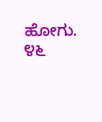ಹೋಗು. ೪೬